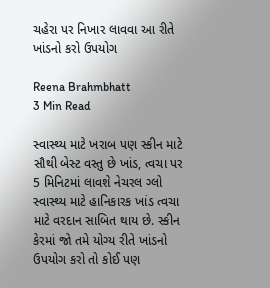ચહેરા પર નિખાર લાવવા આ રીતે ખાંડનો કરો ઉપયોગ

Reena Brahmbhatt
3 Min Read

સ્વાસ્થ્ય માટે ખરાબ પણ સ્કીન માટે સૌથી બેસ્ટ વસ્તુ છે ખાંડ, ત્વચા પર 5 મિનિટમાં લાવશે નેચરલ ગ્લો
સ્વાસ્થ્ય માટે હાનિકારક ખાંડ ત્વચા માટે વરદાન સાબિત થાય છે. સ્કીન કેરમાં જો તમે યોગ્ય રીતે ખાંડનો ઉપયોગ કરો તો કોઈ પણ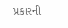પ્રકારની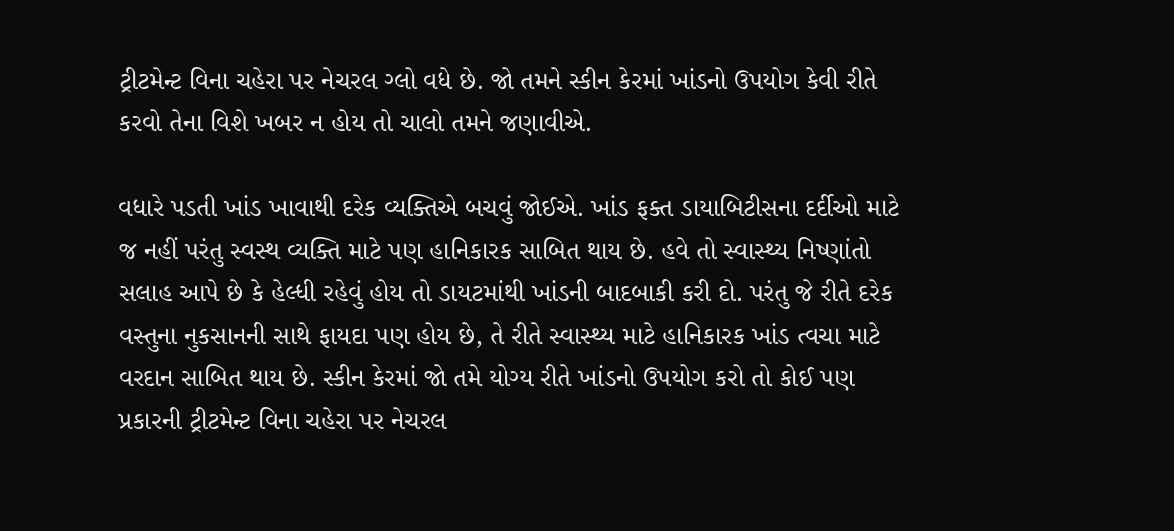ટ્રીટમેન્ટ વિના ચહેરા પર નેચરલ ગ્લો વધે છે. જો તમને સ્કીન કેરમાં ખાંડનો ઉપયોગ કેવી રીતે કરવો તેના વિશે ખબર ન હોય તો ચાલો તમને જણાવીએ.

વધારે પડતી ખાંડ ખાવાથી દરેક વ્યક્તિએ બચવું જોઈએ. ખાંડ ફક્ત ડાયાબિટીસના દર્દીઓ માટે જ નહીં પરંતુ સ્વસ્થ વ્યક્તિ માટે પણ હાનિકારક સાબિત થાય છે. હવે તો સ્વાસ્થ્ય નિષ્ણાંતો સલાહ આપે છે કે હેલ્ધી રહેવું હોય તો ડાયટમાંથી ખાંડની બાદબાકી કરી દો. પરંતુ જે રીતે દરેક વસ્તુના નુકસાનની સાથે ફાયદા પણ હોય છે, તે રીતે સ્વાસ્થ્ય માટે હાનિકારક ખાંડ ત્વચા માટે વરદાન સાબિત થાય છે. સ્કીન કેરમાં જો તમે યોગ્ય રીતે ખાંડનો ઉપયોગ કરો તો કોઈ પણ પ્રકારની ટ્રીટમેન્ટ વિના ચહેરા પર નેચરલ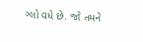ગ્લો વધે છે. જો તમને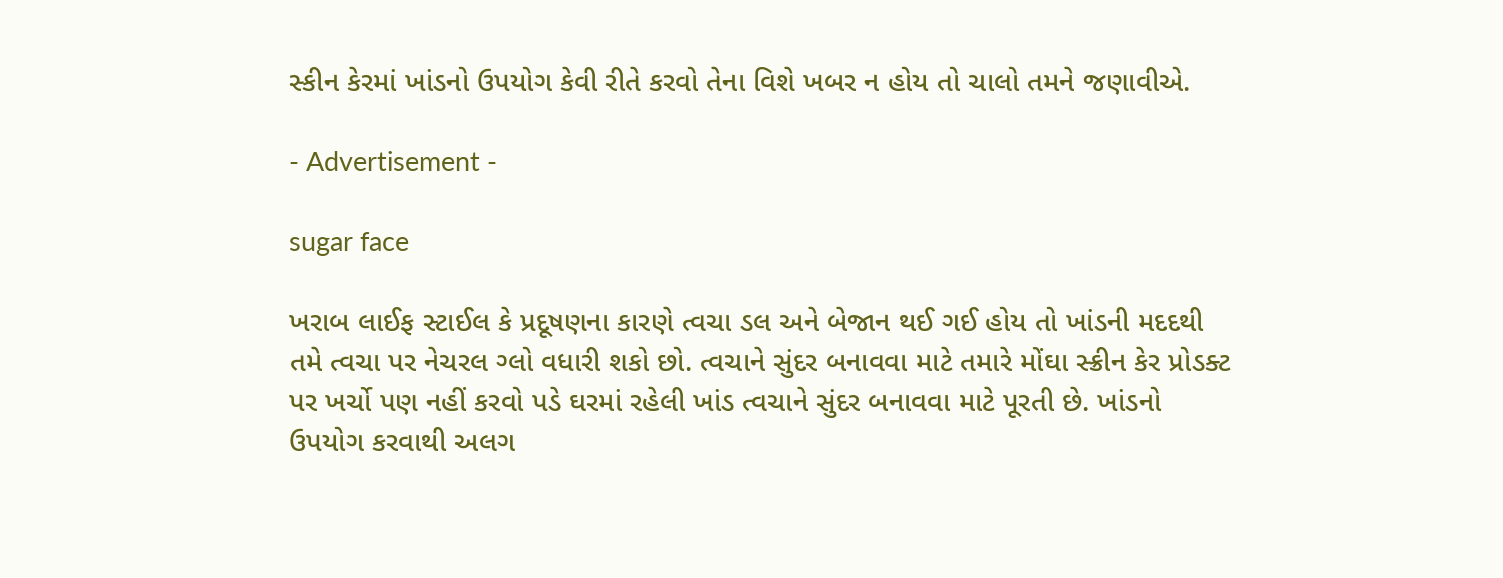સ્કીન કેરમાં ખાંડનો ઉપયોગ કેવી રીતે કરવો તેના વિશે ખબર ન હોય તો ચાલો તમને જણાવીએ.

- Advertisement -

sugar face

ખરાબ લાઈફ સ્ટાઈલ કે પ્રદૂષણના કારણે ત્વચા ડલ અને બેજાન થઈ ગઈ હોય તો ખાંડની મદદથી તમે ત્વચા પર નેચરલ ગ્લો વધારી શકો છો. ત્વચાને સુંદર બનાવવા માટે તમારે મોંઘા સ્ક્રીન કેર પ્રોડક્ટ પર ખર્ચો પણ નહીં કરવો પડે ઘરમાં રહેલી ખાંડ ત્વચાને સુંદર બનાવવા માટે પૂરતી છે. ખાંડનો ઉપયોગ કરવાથી અલગ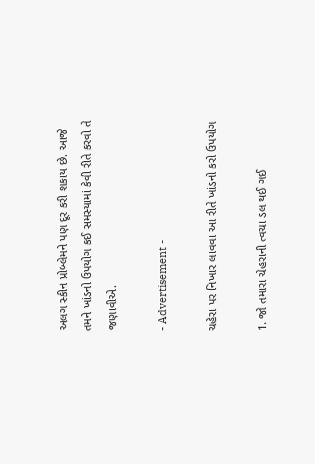અલગ સ્કીન પ્રોબ્લેમને પણ દૂર કરી શકાય છે. આજે તમને ખાંડનો ઉપયોગ કઈ સમસ્યામાં કેવી રીતે કરવો તે જણાવીએ.

- Advertisement -

ચહેરા પર નિખાર લાવવા આ રીતે ખાંડનો કરો ઉપયોગ

1. જો તમારા ચેહરાની ત્વચા ડલ થઈ ગઈ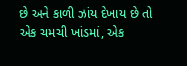છે અને કાળી ઝાંય દેખાય છે તો એક ચમચી ખાંડમાં, એક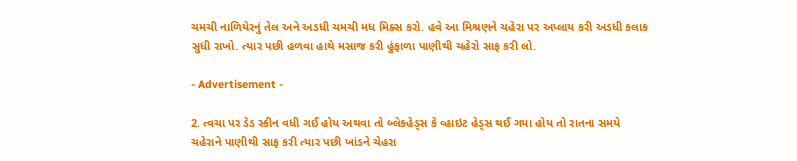ચમચી નાળિયેરનું તેલ અને અડધી ચમચી મધ મિક્સ કરો. હવે આ મિશ્રણને ચહેરા પર અપ્લાય કરી અડધી કલાક સુધી રાખો. ત્યાર પછી હળવા હાથે મસાજ કરી હુંફાળા પાણીથી ચહેરો સાફ કરી લો.

- Advertisement -

2. ત્વચા પર ડેડ સ્કીન વધી ગઈ હોય અથવા તો બ્લેકહેડ્સ કે વ્હાઇટ હેડ્સ થઈ ગયા હોય તો રાતના સમયે ચહેરાને પાણીથી સાફ કરી ત્યાર પછી ખાંડને ચેહરા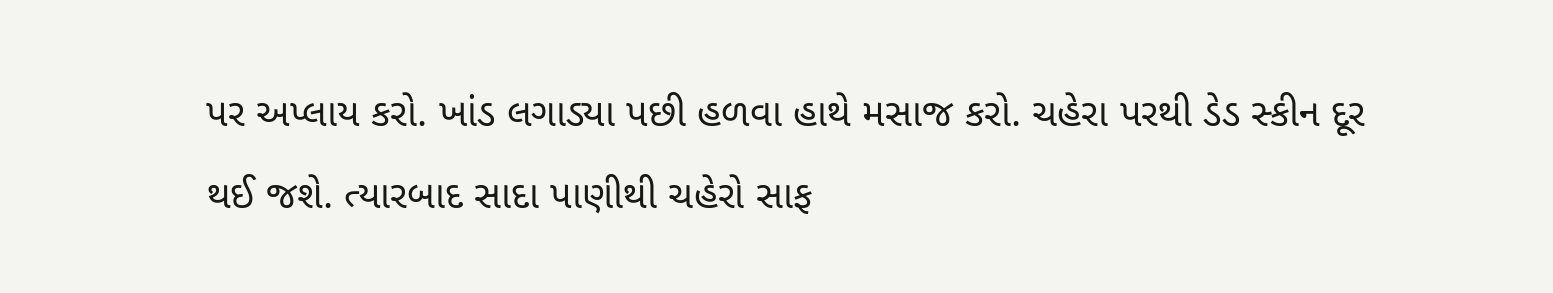પર અપ્લાય કરો. ખાંડ લગાડ્યા પછી હળવા હાથે મસાજ કરો. ચહેરા પરથી ડેડ સ્કીન દૂર થઈ જશે. ત્યારબાદ સાદા પાણીથી ચહેરો સાફ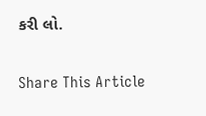કરી લો.

Share This Article